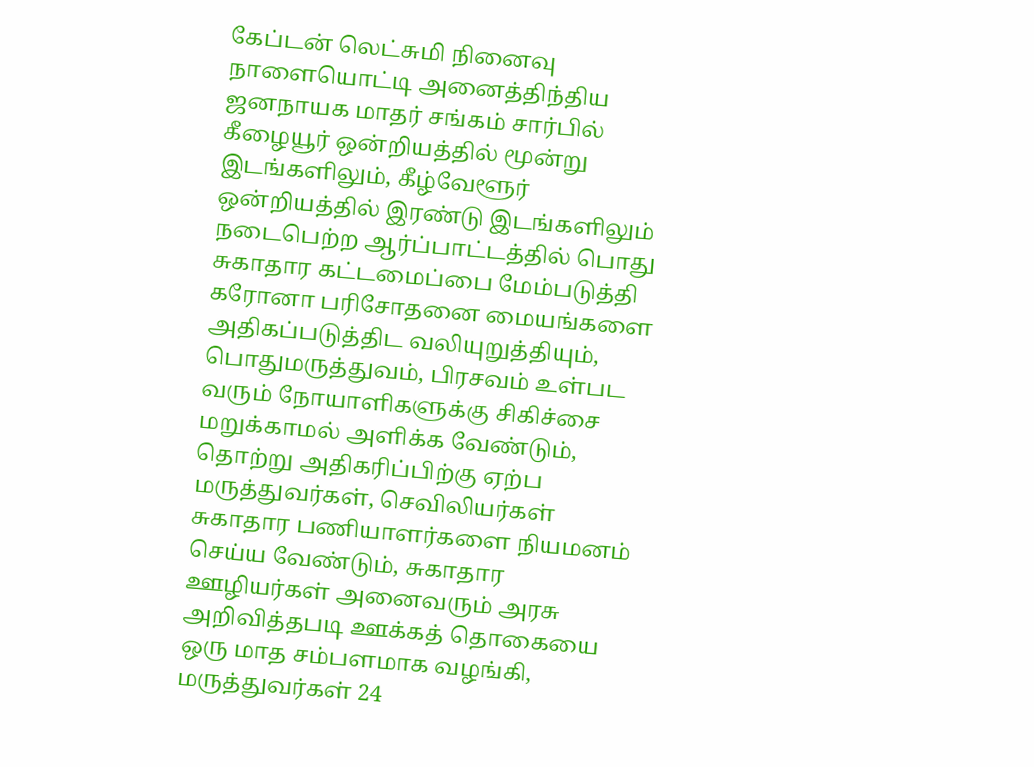கேப்டன் லெட்சுமி நினைவு நாளையொட்டி அனைத்திந்திய ஜனநாயக மாதர் சங்கம் சார்பில் கீழையூர் ஒன்றியத்தில் மூன்று இடங்களிலும், கீழ்வேளூர் ஒன்றியத்தில் இரண்டு இடங்களிலும் நடைபெற்ற ஆர்ப்பாட்டத்தில் பொது சுகாதார கட்டமைப்பை மேம்படுத்தி கரோனா பரிசோதனை மையங்களை அதிகப்படுத்திட வலியுறுத்தியும், பொதுமருத்துவம், பிரசவம் உள்பட வரும் நோயாளிகளுக்கு சிகிச்சை மறுக்காமல் அளிக்க வேண்டும், தொற்று அதிகரிப்பிற்கு ஏற்ப மருத்துவர்கள், செவிலியர்கள் சுகாதார பணியாளர்களை நியமனம் செய்ய வேண்டும், சுகாதார ஊழியர்கள் அனைவரும் அரசு அறிவித்தபடி ஊக்கத் தொகையை ஒரு மாத சம்பளமாக வழங்கி, மருத்துவர்கள் 24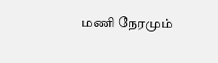மணி நேரமும்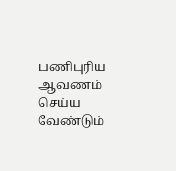பணிபுரிய ஆவணம் செய்ய வேண்டும்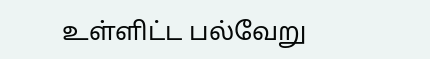உள்ளிட்ட பல்வேறு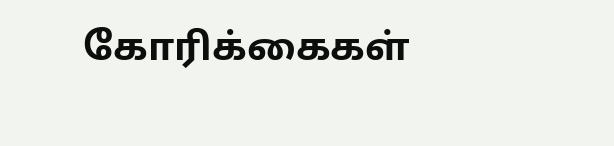கோரிக்கைகள்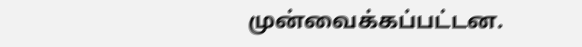முன்வைக்கப்பட்டன.